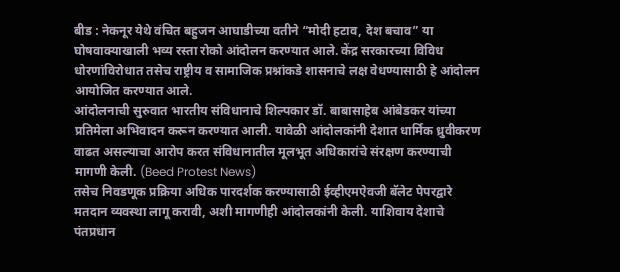बीड : नेकनूर येथे वंचित बहुजन आघाडीच्या वतीने “मोदी हटाव, देश बचाव” या घोषवाक्याखाली भव्य रस्ता रोको आंदोलन करण्यात आले. केंद्र सरकारच्या विविध धोरणांविरोधात तसेच राष्ट्रीय व सामाजिक प्रश्नांकडे शासनाचे लक्ष वेधण्यासाठी हे आंदोलन आयोजित करण्यात आले.
आंदोलनाची सुरुवात भारतीय संविधानाचे शिल्पकार डॉ. बाबासाहेब आंबेडकर यांच्या प्रतिमेला अभिवादन करून करण्यात आली. यावेळी आंदोलकांनी देशात धार्मिक ध्रुवीकरण वाढत असल्याचा आरोप करत संविधानातील मूलभूत अधिकारांचे संरक्षण करण्याची मागणी केली. (Beed Protest News)
तसेच निवडणूक प्रक्रिया अधिक पारदर्शक करण्यासाठी ईव्हीएमऐवजी बॅलेट पेपरद्वारे मतदान व्यवस्था लागू करावी, अशी मागणीही आंदोलकांनी केली. याशिवाय देशाचे पंतप्रधान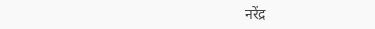नरेंद्र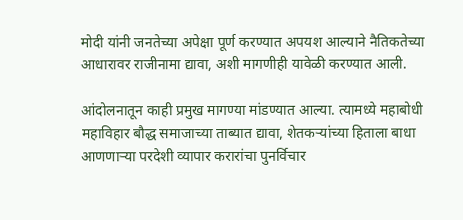मोदी यांनी जनतेच्या अपेक्षा पूर्ण करण्यात अपयश आल्याने नैतिकतेच्या आधारावर राजीनामा द्यावा, अशी मागणीही यावेळी करण्यात आली.

आंदोलनातून काही प्रमुख मागण्या मांडण्यात आल्या. त्यामध्ये महाबोधी महाविहार बौद्ध समाजाच्या ताब्यात द्यावा, शेतकऱ्यांच्या हिताला बाधा आणणाऱ्या परदेशी व्यापार करारांचा पुनर्विचार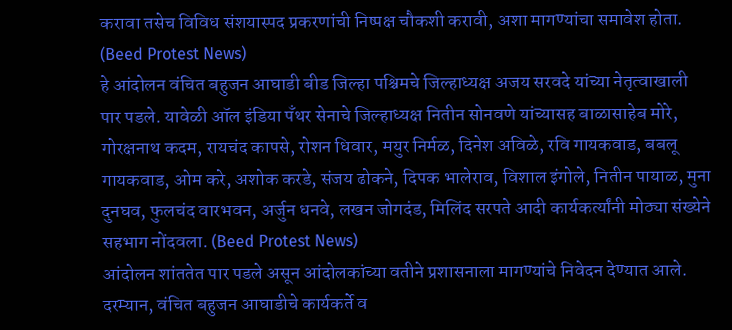करावा तसेच विविध संशयास्पद प्रकरणांची निष्पक्ष चौकशी करावी, अशा मागण्यांचा समावेश होता. (Beed Protest News)
हे आंदोलन वंचित बहुजन आघाडी बीड जिल्हा पश्चिमचे जिल्हाध्यक्ष अजय सरवदे यांच्या नेतृत्वाखाली पार पडले. यावेळी ऑल इंडिया पँथर सेनाचे जिल्हाध्यक्ष नितीन सोनवणे यांच्यासह बाळासाहेब मोरे, गोरक्षनाथ कदम, रायचंद कापसे, रोशन धिवार, मयुर निर्मळ, दिनेश अविळे, रवि गायकवाड, बबलू गायकवाड, ओम करे, अशोक करडे, संजय ढोकने, दिपक भालेराव, विशाल इंगोले, नितीन पायाळ, मुना दुनघव, फुलचंद वारभवन, अर्जुन धनवे, लखन जोगदंड, मिलिंद सरपते आदी कार्यकर्त्यांनी मोठ्या संख्येने सहभाग नोंदवला. (Beed Protest News)
आंदोलन शांततेत पार पडले असून आंदोलकांच्या वतीने प्रशासनाला मागण्यांचे निवेदन देण्यात आले. दरम्यान, वंचित बहुजन आघाडीचे कार्यकर्ते व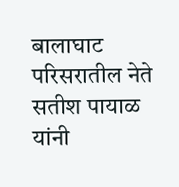बालाघाट परिसरातील नेते सतीश पायाळ यांनी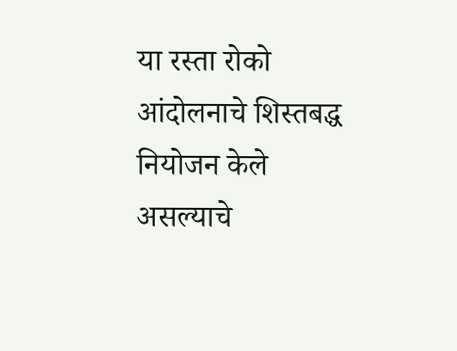या रस्ता रोको आंदोलनाचे शिस्तबद्ध नियोजन केले असल्याचे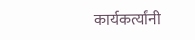कार्यकर्त्यांनी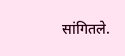सांगितले.